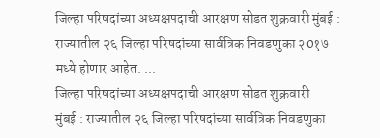जिल्हा परिषदांच्या अध्यक्षपदाची आरक्षण सोडत शुक्रवारी मुंबई : राज्यातील २६ जिल्हा परिषदांच्या सार्वत्रिक निवडणुका २0१७ मध्ये होणार आहेत. ...
जिल्हा परिषदांच्या अध्यक्षपदाची आरक्षण सोडत शुक्रवारी
मुंबई : राज्यातील २६ जिल्हा परिषदांच्या सार्वत्रिक निवडणुका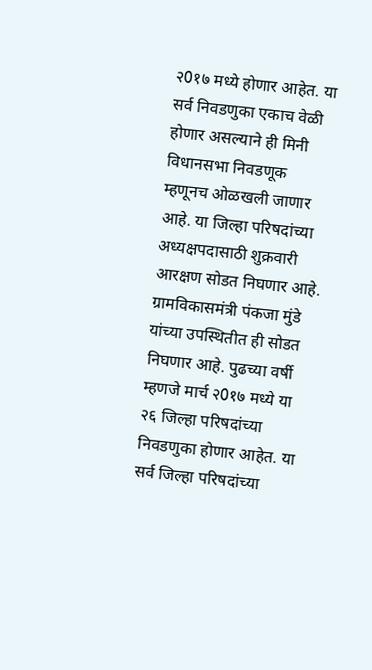२0१७ मध्ये होणार आहेत. या सर्व निवडणुका एकाच वेळी होणार असल्याने ही मिनी विधानसभा निवडणूक म्हणूनच ओळखली जाणार आहे. या जिल्हा परिषदांच्या अध्यक्षपदासाठी शुक्रवारी आरक्षण सोडत निघणार आहे. ग्रामविकासमंत्री पंकजा मुंडे यांच्या उपस्थितीत ही सोडत निघणार आहे. पुढच्या वर्षी म्हणजे मार्च २0१७ मध्ये या २६ जिल्हा परिषदांच्या निवडणुका होणार आहेत. या सर्व जिल्हा परिषदांच्या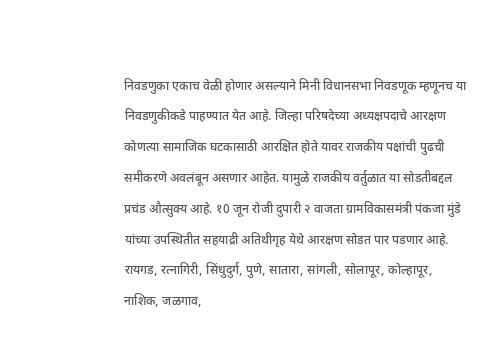निवडणुका एकाच वेळी होणार असल्याने मिनी विधानसभा निवडणूक म्हणूनच या निवडणुकीकडे पाहण्यात येत आहे. जिल्हा परिषदेच्या अध्यक्षपदाचे आरक्षण कोणत्या सामाजिक घटकासाठी आरक्षित होते यावर राजकीय पक्षांची पुढची समीकरणे अवलंबून असणार आहेत. यामुळे राजकीय वर्तुळात या सोडतीबद्दल प्रचंड औत्सुक्य आहे. १0 जून रोजी दुपारी २ वाजता ग्रामविकासमंत्री पंकजा मुंडे यांच्या उपस्थितीत सहयाद्री अतिथीगृह येथे आरक्षण सोडत पार पडणार आहे.
रायगड, रत्नागिरी, सिंधुदुर्ग, पुणे, सातारा, सांगली, सोलापूर, कोल्हापूर, नाशिक, जळगाव,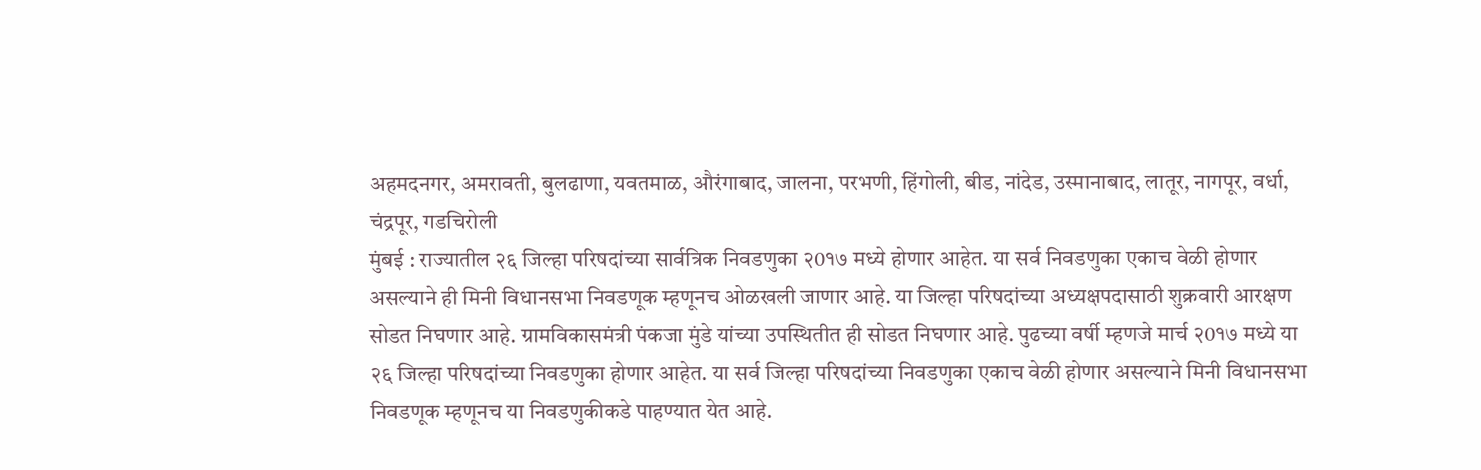अहमदनगर, अमरावती, बुलढाणा, यवतमाळ, औरंगाबाद, जालना, परभणी, हिंगोली, बीड, नांदेड, उस्मानाबाद, लातूर, नागपूर, वर्धा, चंद्रपूर, गडचिरोली
मुंबई : राज्यातील २६ जिल्हा परिषदांच्या सार्वत्रिक निवडणुका २0१७ मध्ये होणार आहेत. या सर्व निवडणुका एकाच वेळी होणार असल्याने ही मिनी विधानसभा निवडणूक म्हणूनच ओळखली जाणार आहे. या जिल्हा परिषदांच्या अध्यक्षपदासाठी शुक्रवारी आरक्षण सोडत निघणार आहे. ग्रामविकासमंत्री पंकजा मुंडे यांच्या उपस्थितीत ही सोडत निघणार आहे. पुढच्या वर्षी म्हणजे मार्च २0१७ मध्ये या २६ जिल्हा परिषदांच्या निवडणुका होणार आहेत. या सर्व जिल्हा परिषदांच्या निवडणुका एकाच वेळी होणार असल्याने मिनी विधानसभा निवडणूक म्हणूनच या निवडणुकीकडे पाहण्यात येत आहे.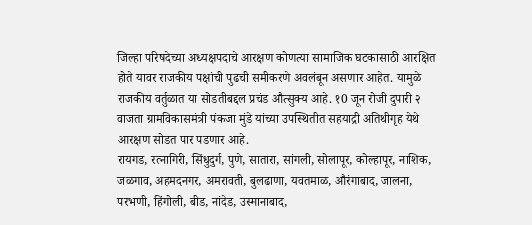जिल्हा परिषदेच्या अध्यक्षपदाचे आरक्षण कोणत्या सामाजिक घटकासाठी आरक्षित होते यावर राजकीय पक्षांची पुढची समीकरणे अवलंबून असणार आहेत. यामुळे राजकीय वर्तुळात या सोडतीबद्दल प्रचंड औत्सुक्य आहे. १0 जून रोजी दुपारी २ वाजता ग्रामविकासमंत्री पंकजा मुंडे यांच्या उपस्थितीत सहयाद्री अतिथीगृह येथे आरक्षण सोडत पार पडणार आहे.
रायगड, रत्नागिरी, सिंधुदुर्ग, पुणे, सातारा, सांगली, सोलापूर, कोल्हापूर, नाशिक, जळगाव, अहमदनगर, अमरावती, बुलढाणा, यवतमाळ, औरंगाबाद, जालना, परभणी, हिंगोली, बीड, नांदेड, उस्मानाबाद,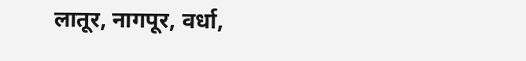लातूर, नागपूर, वर्धा,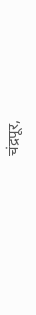चंद्रपूर,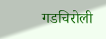गडचिरोली